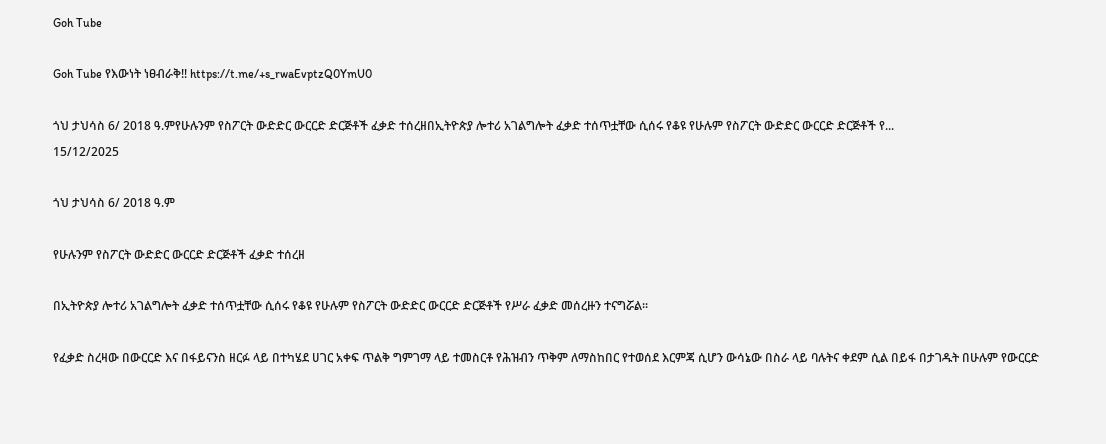Goh Tube

Goh Tube የእውነት ነፀብራቅ!! https://t.me/+s_rwaEvptzQ0YmU0

ጎህ ታህሳስ 6/ 2018 ዓ.ምየሁሉንም የስፖርት ውድድር ውርርድ ድርጅቶች ፈቃድ ተሰረዘበኢትዮጵያ ሎተሪ አገልግሎት ፈቃድ ተሰጥቷቸው ሲሰሩ የቆዩ የሁሉም የስፖርት ውድድር ውርርድ ድርጅቶች የ...
15/12/2025

ጎህ ታህሳስ 6/ 2018 ዓ.ም

የሁሉንም የስፖርት ውድድር ውርርድ ድርጅቶች ፈቃድ ተሰረዘ

በኢትዮጵያ ሎተሪ አገልግሎት ፈቃድ ተሰጥቷቸው ሲሰሩ የቆዩ የሁሉም የስፖርት ውድድር ውርርድ ድርጅቶች የሥራ ፈቃድ መሰረዙን ተናግሯል፡፡

የፈቃድ ስረዛው በውርርድ እና በፋይናንስ ዘርፉ ላይ በተካሄደ ሀገር አቀፍ ጥልቅ ግምገማ ላይ ተመስርቶ የሕዝብን ጥቅም ለማስከበር የተወሰደ እርምጃ ሲሆን ውሳኔው በስራ ላይ ባሉትና ቀደም ሲል በይፋ በታገዱት በሁሉም የውርርድ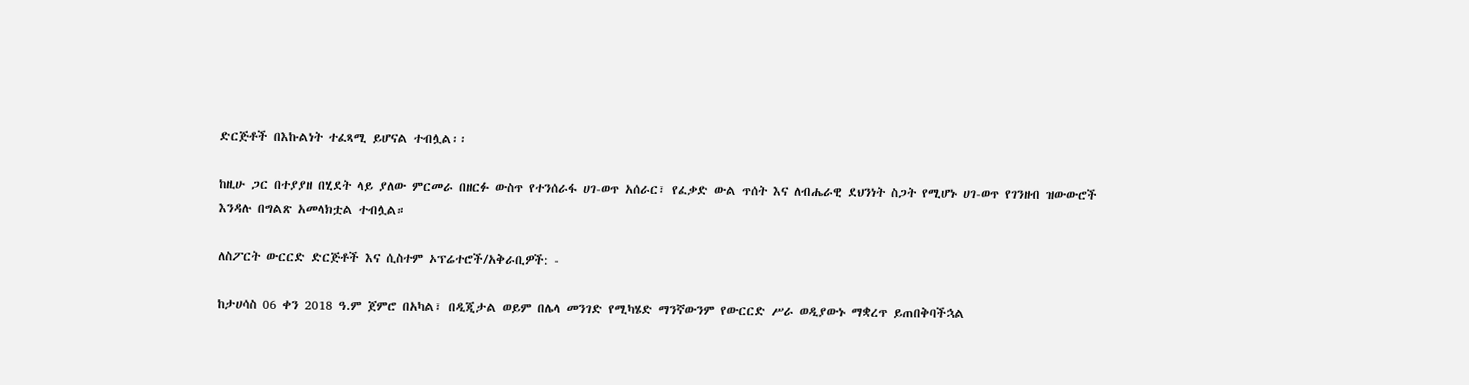ድርጅቶች በእኩልነት ተፈጻሚ ይሆናል ተብሏል፡፡

ከዚሁ ጋር በተያያዘ በሂደት ላይ ያለው ምርመራ በዘርፉ ውስጥ የተንሰራፋ ሀገ-ወጥ አሰራር፣ የፈቃድ ውል ጥሰት እና ለብሔራዊ ደህንነት ስጋት የሚሆኑ ሀገ-ወጥ የገንዘብ ዝውውሮች እንዳሉ በግልጽ አመላክቷል ተብሏል።

ለስፖርት ውርርድ ድርጅቶች እና ሲስተም ኦፕሬተሮች/አቅራቢዎች: -

ከታሀሳስ 06 ቀን 2018 ዓ.ም ጀምሮ በአካል፣ በዲጂታል ወይም በሌላ መንገድ የሚካሄድ ማንኛውንም የውርርድ ሥራ ወዲያውኑ ማቋረጥ ይጠበቅባችኋል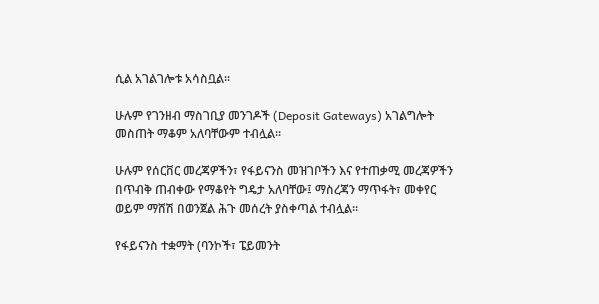ሲል አገልገሎቱ አሳስቧል።

ሁሉም የገንዘብ ማስገቢያ መንገዶች (Deposit Gateways) አገልግሎት መስጠት ማቆም አለባቸውም ተብሏል።

ሁሉም የሰርቨር መረጃዎችን፣ የፋይናንስ መዝገቦችን እና የተጠቃሚ መረጃዎችን በጥብቅ ጠብቀው የማቆየት ግዴታ አለባቸው፤ ማስረጃን ማጥፋት፣ መቀየር ወይም ማሸሽ በወንጀል ሕጉ መሰረት ያስቀጣል ተብሏል።

የፋይናንስ ተቋማት (ባንኮች፣ ፔይመንት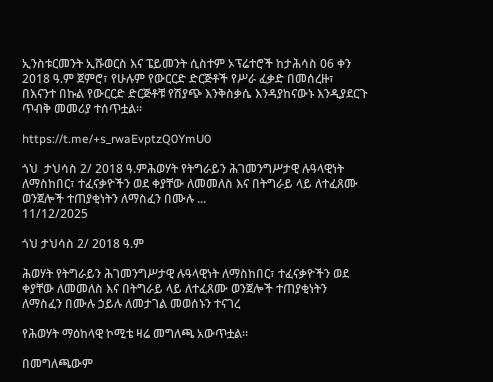ኢንስቱርመንት ኢሹወርስ እና ፔይመንት ሲስተም ኦፕሬተሮች ከታሕሳስ 06 ቀን 2018 ዓ.ም ጀምሮ፣ የሁሉም የውርርድ ድርጅቶች የሥራ ፈቃድ በመሰረዙ፣ በእናንተ በኩል የውርርድ ድርጅቶቹ የሽያጭ እንቅስቃሴ እንዳያከናውኑ እንዲያደርጉ ጥብቅ መመሪያ ተሰጥቷል።

https://t.me/+s_rwaEvptzQ0YmU0

ጎህ  ታህሳስ 2/ 2018 ዓ.ምሕወሃት የትግራይን ሕገመንግሥታዊ ሉዓላዊነት ለማስከበር፣ ተፈናቃዮችን ወደ ቀያቸው ለመመለስ እና በትግራይ ላይ ለተፈጸሙ ወንጀሎች ተጠያቂነትን ለማስፈን በሙሉ ...
11/12/2025

ጎህ ታህሳስ 2/ 2018 ዓ.ም

ሕወሃት የትግራይን ሕገመንግሥታዊ ሉዓላዊነት ለማስከበር፣ ተፈናቃዮችን ወደ ቀያቸው ለመመለስ እና በትግራይ ላይ ለተፈጸሙ ወንጀሎች ተጠያቂነትን ለማስፈን በሙሉ ኃይሉ ለመታገል መወሰኑን ተናገረ

የሕወሃት ማዕከላዊ ኮሚቴ ዛሬ መግለጫ አውጥቷል።

በመግለጫውም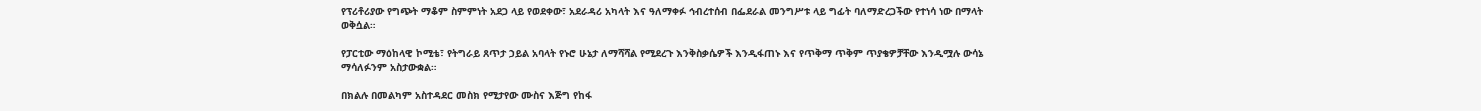የፕሪቶሪያው የግጭት ማቆም ስምምነት አደጋ ላይ የወደቀው፣ አደራዳሪ አካላት እና ዓለማቀፉ ኅብረተሰብ በፌደራል መንግሥቱ ላይ ግፊት ባለማድረጋችው የተነሳ ነው በማላት ወቅሷል።

የፓርቲው ማዕከላዊ ኮሚቴ፣ የትግራይ ጸጥታ ኃይል አባላት የኑሮ ሁኔታ ለማሻሻል የሚደረጉ እንቅስቃሴዎች እንዲፋጠኑ እና የጥቅማ ጥቅም ጥያቄዎቻቸው እንዲሟሉ ውሳኔ ማሳለፉንም አስታውቋል።

በክልሉ በመልካም አስተዳደር መስክ የሚታየው ሙስና እጅግ የከፋ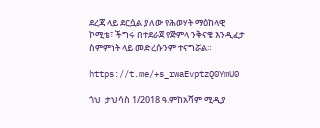ደረጃ ላይ ደርሷል ያለው የሕወሃት ማዕከላዊ ኮሚቴ፣ ችግሩ በተደራጀ የጅምላ ንቅናቄ እንዲፈታ ስምምነት ላይ መድረሱንም ተናግሯል።

https://t.me/+s_rwaEvptzQ0YmU0

ጎህ  ታህሳስ 1/2018 ዓ.ምከአሻም ሚዲያ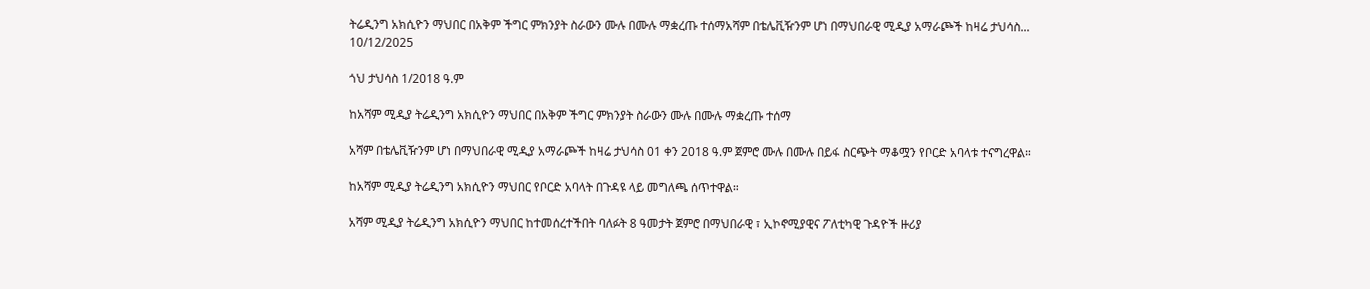ትሬዲንግ አክሲዮን ማህበር በአቅም ችግር ምክንያት ስራውን ሙሉ በሙሉ ማቋረጡ ተሰማአሻም በቴሌቪዥንም ሆነ በማህበራዊ ሚዲያ አማራጮች ከዛሬ ታህሳስ...
10/12/2025

ጎህ ታህሳስ 1/2018 ዓ.ም

ከአሻም ሚዲያ ትሬዲንግ አክሲዮን ማህበር በአቅም ችግር ምክንያት ስራውን ሙሉ በሙሉ ማቋረጡ ተሰማ

አሻም በቴሌቪዥንም ሆነ በማህበራዊ ሚዲያ አማራጮች ከዛሬ ታህሳስ 01 ቀን 2018 ዓ.ም ጀምሮ ሙሉ በሙሉ በይፋ ስርጭት ማቆሟን የቦርድ አባላቱ ተናግረዋል።

ከአሻም ሚዲያ ትሬዲንግ አክሲዮን ማህበር የቦርድ አባላት በጉዳዩ ላይ መግለጫ ሰጥተዋል።

አሻም ሚዲያ ትሬዲንግ አክሲዮን ማህበር ከተመሰረተችበት ባለፉት 8 ዓመታት ጀምሮ በማህበራዊ ፣ ኢኮኖሚያዊና ፖለቲካዊ ጉዳዮች ዙሪያ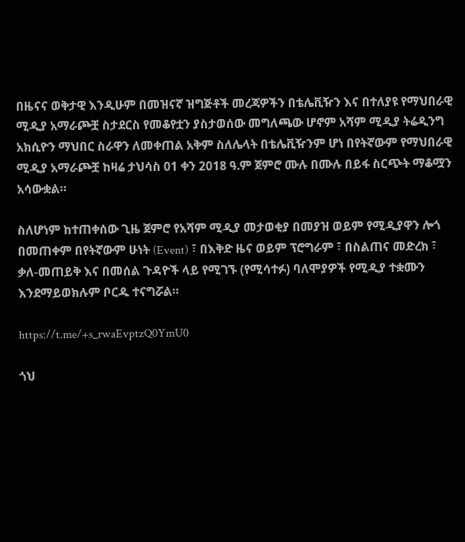በዜናና ወቅታዊ እንዲሁም በመዝናኛ ዝግጅቶች መረጃዎችን በቴሌቪዥን እና በተለያዩ የማህበራዊ ሚዲያ አማራጮቿ ስታደርስ የመቆየቷን ያስታወሰው መግለጫው ሆኖም አሻም ሚዲያ ትሬዲንግ አክሲዮን ማህበር ስራዋን ለመቀጠል አቅም ስለሌላት በቴሌቪዥንም ሆነ በየትኛውም የማህበራዊ ሚዲያ አማራጮቿ ከዛሬ ታህሳስ 01 ቀን 2018 ዓ.ም ጀምሮ ሙሉ በሙሉ በይፋ ስርጭት ማቆሟን አሳውቋል።

ስለሆነም ከተጠቀሰው ጊዜ ጀምሮ የአሻም ሚዲያ መታወቂያ በመያዝ ወይም የሚዲያዋን ሎጎ በመጠቀም በየትኛውም ሁነት (Event) ፣ በእቅድ ዜና ወይም ፕሮግራም ፣ በስልጠና መድረክ ፣ ቃለ-መጠይቅ እና በመሰል ጉዳዮች ላይ የሚገኙ (የሚሳተፉ) ባለሞያዎች የሚዲያ ተቋሙን እንደማይወክሉም ቦርዱ ተናግሯል።

https://t.me/+s_rwaEvptzQ0YmU0

ጎህ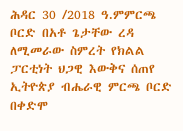ሕዳር 30 /2018 ዓ.ምምርጫ ቦርድ በአቶ ጌታቸው ረዳ  ለሚመራው ስምረት የክልል ፓርቲነት ህጋዊ እውቅና ሰጠየ ኢትዮጵያ ብሔራዊ ምርጫ ቦርድ በቀድሞ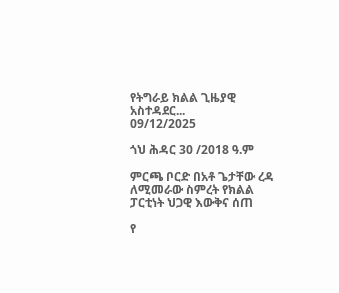የትግራይ ክልል ጊዜያዊ አስተዳደር...
09/12/2025

ጎህ ሕዳር 30 /2018 ዓ.ም

ምርጫ ቦርድ በአቶ ጌታቸው ረዳ ለሚመራው ስምረት የክልል ፓርቲነት ህጋዊ እውቅና ሰጠ

የ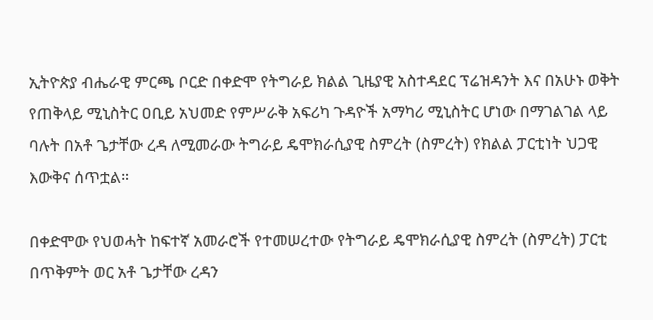ኢትዮጵያ ብሔራዊ ምርጫ ቦርድ በቀድሞ የትግራይ ክልል ጊዜያዊ አስተዳደር ፕሬዝዳንት እና በአሁኑ ወቅት የጠቅላይ ሚኒስትር ዐቢይ አህመድ የምሥራቅ አፍሪካ ጉዳዮች አማካሪ ሚኒስትር ሆነው በማገልገል ላይ ባሉት በአቶ ጌታቸው ረዳ ለሚመራው ትግራይ ዴሞክራሲያዊ ስምረት (ስምረት) የክልል ፓርቲነት ህጋዊ እውቅና ሰጥቷል።

በቀድሞው የህወሓት ከፍተኛ አመራሮች የተመሠረተው የትግራይ ዴሞክራሲያዊ ስምረት (ስምረት) ፓርቲ በጥቅምት ወር አቶ ጌታቸው ረዳን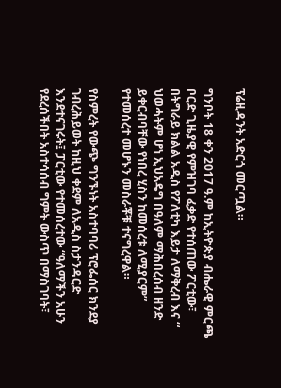ፕሬዚዳንት አድርጎ መርጧል።

ግንቦት 18 ቀን 2017 ዓ.ም ከኢትዮጵያ ብሔራዊ ምርጫ ቦርድ ጊዜያዊ የምዝገባ ፈቃድ የተሰጠው ፖርቲው፣ በትግራይ ክልል አዲስ የፖለቲካ እይታ ለማቅረብ እና “ ህወሓትም ሆነ ኢህአዴግ በዓለም ማሕበረሰብ ዘንድ ይቀርብባቸው የነበረ ሂስን ከመሰረቱ ለሚያርም” የተመሰረተ መሆኑን መስራቾቹ ተናግረዋል።

የስምረት የውጭ ግንኙነት አስተባባሪ ፕሮፌሰር ክንደያ ገብረሕይወት ከዚህ ቀደም ለአዲስ ስታንዳርድ እንደተናገሩት፤ ፓርቲው የተመሰረተው “ዓለማችን አሁን የደረሰችበት አስተሳሰብ ግምት ውስጥ በማስገባት፣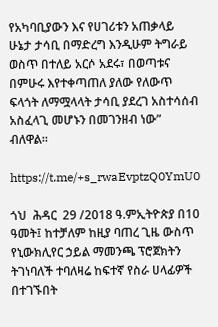የአካባቢያውን እና የሀገሪቱን አጠቃላይ ሁኔታ ታሳቢ በማድረግ እንዲሁም ትግራይ ወስጥ በተለይ አርሶ አደሩ፣ በወጣቱና በምሁሩ እየተቀጣጠለ ያለው የለውጥ ፍላጎት ለማሟላላት ታሳቢ ያደረገ አስተሳሰብ አስፈላጊ መሆኑን በመገንዘብ ነው” ብለዋል።

https://t.me/+s_rwaEvptzQ0YmU0

ጎህ  ሕዳር  29 /2018 ዓ.ምኢትዮጵያ በ10 ዓመት፤ ከተቻለም ከዚያ ባጠረ ጊዜ ውስጥ የኒውክሊየር ኃይል ማመንጫ ፕሮጀክትን ትገነባለች ተባለዛሬ ከፍተኛ የስራ ሀላፊዎች በተገኙበት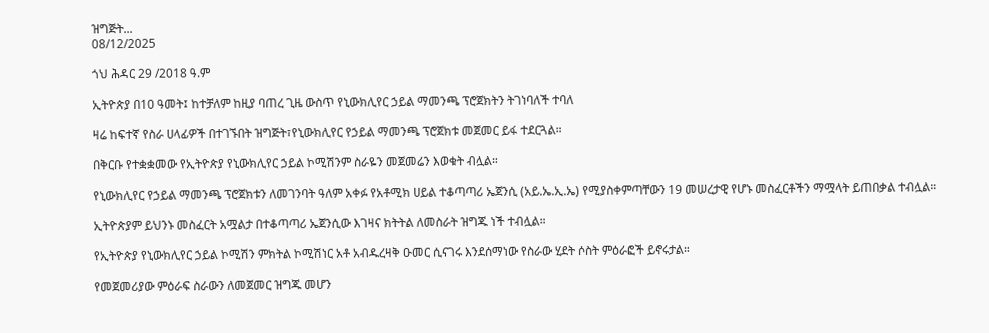ዝግጅት...
08/12/2025

ጎህ ሕዳር 29 /2018 ዓ.ም

ኢትዮጵያ በ10 ዓመት፤ ከተቻለም ከዚያ ባጠረ ጊዜ ውስጥ የኒውክሊየር ኃይል ማመንጫ ፕሮጀክትን ትገነባለች ተባለ

ዛሬ ከፍተኛ የስራ ሀላፊዎች በተገኙበት ዝግጅት፣የኒውክሊየር የኃይል ማመንጫ ፕሮጀክቱ መጀመር ይፋ ተደርጓል።

በቅርቡ የተቋቋመው የኢትዮጵያ የኒውክሊየር ኃይል ኮሚሽንም ስራዬን መጀመሬን እወቁት ብሏል።

የኒውክሊየር የኃይል ማመንጫ ፕሮጀክቱን ለመገንባት ዓለም አቀፉ የአቶሚክ ሀይል ተቆጣጣሪ ኤጀንሲ (አይ.ኤ.ኢ.ኤ) የሚያስቀምጣቸውን 19 መሠረታዊ የሆኑ መስፈርቶችን ማሟላት ይጠበቃል ተብሏል።

ኢትዮጵያም ይህንኑ መስፈርት አሟልታ በተቆጣጣሪ ኤጀንሲው እገዛና ክትትል ለመስራት ዝግጁ ነች ተብሏል።

የኢትዮጵያ የኒውክሊየር ኃይል ኮሚሽን ምክትል ኮሚሽነር አቶ አብዱረዛቅ ዑመር ሲናገሩ እንደሰማነው የስራው ሂደት ሶስት ምዕራፎች ይኖሩታል።

የመጀመሪያው ምዕራፍ ስራውን ለመጀመር ዝግጁ መሆን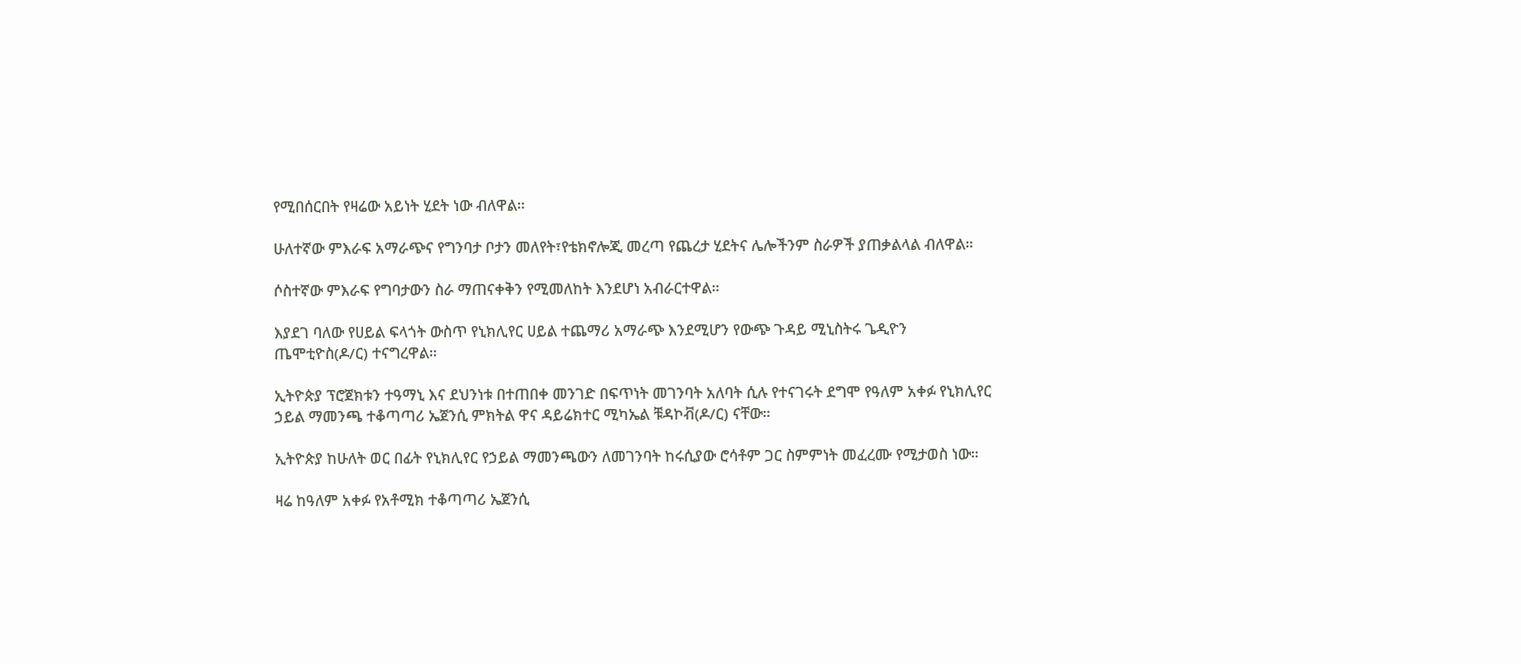የሚበሰርበት የዛሬው አይነት ሂደት ነው ብለዋል።

ሁለተኛው ምእራፍ አማራጭና የግንባታ ቦታን መለየት፣የቴክኖሎጂ መረጣ የጨረታ ሂደትና ሌሎችንም ስራዎች ያጠቃልላል ብለዋል።

ሶስተኛው ምእራፍ የግባታውን ስራ ማጠናቀቅን የሚመለከት እንደሆነ አብራርተዋል።

እያደገ ባለው የሀይል ፍላጎት ውስጥ የኒክሊየር ሀይል ተጨማሪ አማራጭ እንደሚሆን የውጭ ጉዳይ ሚኒስትሩ ጌዲዮን ጤሞቲዮስ(ዶ/ር) ተናግረዋል።

ኢትዮጵያ ፕሮጀክቱን ተዓማኒ እና ደህንነቱ በተጠበቀ መንገድ በፍጥነት መገንባት አለባት ሲሉ የተናገሩት ደግሞ የዓለም አቀፉ የኒክሊየር ኃይል ማመንጫ ተቆጣጣሪ ኤጀንሲ ምክትል ዋና ዳይሬክተር ሚካኤል ቹዳኮቭ(ዶ/ር) ናቸው።

ኢትዮጵያ ከሁለት ወር በፊት የኒክሊየር የኃይል ማመንጫውን ለመገንባት ከሩሲያው ሮሳቶም ጋር ስምምነት መፈረሙ የሚታወስ ነው።

ዛሬ ከዓለም አቀፉ የአቶሚክ ተቆጣጣሪ ኤጀንሲ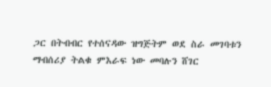ጋር በትብብር የተሰናዳው ዝግጅትም ወደ ስራ መገባቱን ማብሰሪያ ትልቁ ምእራፍ ነው መባሉን ሸገር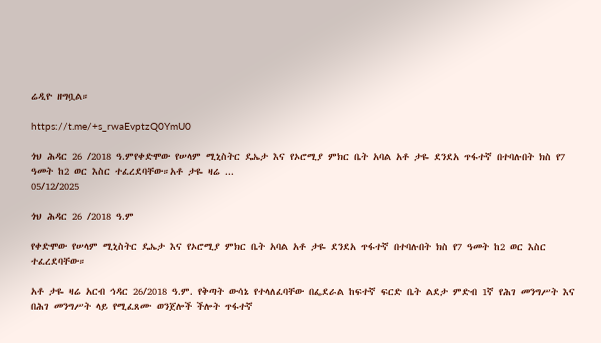ሬዲዮ ዘግቧል።

https://t.me/+s_rwaEvptzQ0YmU0

ጎህ ሕዳር 26 /2018 ዓ.ምየቀድሞው የሠላም ሚኒስትር ዴኤታ እና የኦሮሚያ ምክር ቤት አባል አቶ ታዬ ደንደአ ጥፋተኛ በተባሉበት ክስ የ7 ዓመት ከ2 ወር እስር ተፈረደባቸው።አቶ ታዬ ዛሬ ...
05/12/2025

ጎህ ሕዳር 26 /2018 ዓ.ም

የቀድሞው የሠላም ሚኒስትር ዴኤታ እና የኦሮሚያ ምክር ቤት አባል አቶ ታዬ ደንደአ ጥፋተኛ በተባሉበት ክስ የ7 ዓመት ከ2 ወር እስር ተፈረደባቸው።

አቶ ታዬ ዛሬ አርብ ኅዳር 26/2018 ዓ.ም. የቅጣት ውሳኔ የተላለፈባቸው በፌደራል ከፍተኛ ፍርድ ቤት ልደታ ምድብ 1ኛ የሕገ መንግሥት እና በሕገ መንግሥት ላይ የሚፈጸሙ ወንጀሎች ችሎት ጥፋተኛ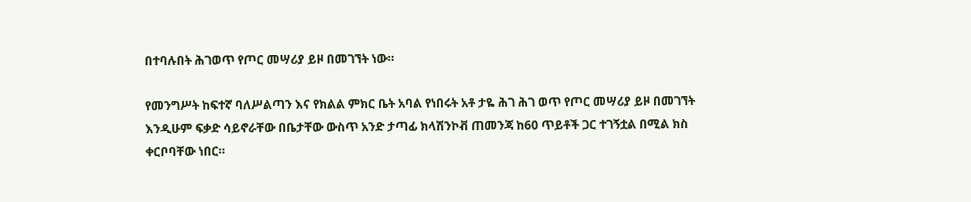በተባሉበት ሕገወጥ የጦር መሣሪያ ይዞ በመገኘት ነው።

የመንግሥት ከፍተኛ ባለሥልጣን እና የክልል ምክር ቤት አባል የነበሩት አቶ ታዬ ሕገ ሕገ ወጥ የጦር መሣሪያ ይዞ በመገኘት እንዲሁም ፍቃድ ሳይኖራቸው በቤታቸው ውስጥ አንድ ታጣፊ ክላሽንኮቭ ጠመንጃ ከ60 ጥይቶች ጋር ተገኝቷል በሚል ክስ ቀርቦባቸው ነበር።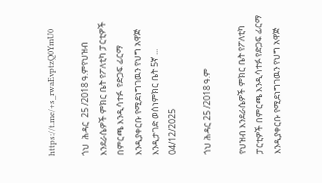https://t.me/+s_rwaEvptzQ0YmU0

ጎህ  ሕዳር  25 /2018 ዓ.ምየህዝብ እንደራሴዎች ምክር ቤት የፖለቲካ ፓርቲዎች በምርጫ እንዲሳተፉ  የድጋፍ ፊርማ እንዲያቀርቡ የሚደነግገዉን የህግ አዋጅ እንዲታገድ ወሰነምክር ቤት 5ኛ ...
04/12/2025

ጎህ ሕዳር 25 /2018 ዓ.ም

የህዝብ እንደራሴዎች ምክር ቤት የፖለቲካ ፓርቲዎች በምርጫ እንዲሳተፉ የድጋፍ ፊርማ እንዲያቀርቡ የሚደነግገዉን የህግ አዋጅ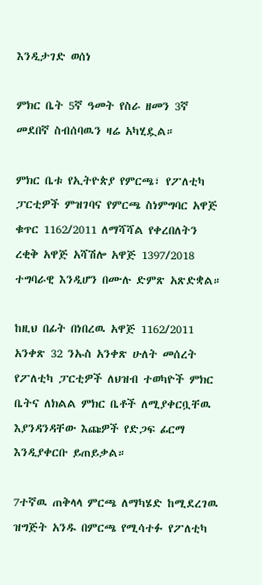እንዲታገድ ወሰነ

ምክር ቤት 5ኛ ዓመት የስራ ዘመን 3ኛ መደበኛ ስብሰባዉን ዛሬ አካሂዷል።

ምክር ቤቱ የኢትዮጵያ የምርጫ፣ የፖለቲካ ፓርቲዎች ምዝገባና የምርጫ ስነምግባር አዋጅ ቁጥር 1162/2011 ለማሻሻል የቀረበለትን ረቂቅ አዋጅ አሻሽሎ አዋጅ 1397/2018 ተግባራዊ እንዲሆን በሙሉ ድምጽ አጽድቋል።

ከዚህ በፊት በነበረዉ አዋጅ 1162/2011 አንቀጽ 32 ንኡስ አንቀጽ ሁለት መሰረት የፖለቲካ ፓርቲዎች ለህዝብ ተወካዮች ምክር ቤትና ለክልል ምክር ቤቶች ለሚያቀርቧቸዉ እያንዳንዳቸው እጩዎች የድጋፍ ፊርማ እንዲያቀርቡ ይጠይቃል።

7ተኛዉ ጠቅላላ ምርጫ ለማካሄድ ከሚደረገዉ ዝግጅት አንዱ በምርጫ የሚሳተፉ የፖለቲካ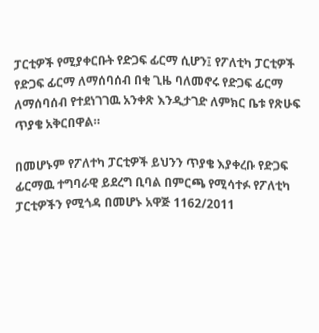ፓርቲዎች የሚያቀርቡት የድጋፍ ፊርማ ሲሆን፤ የፖለቲካ ፓርቲዎች የድጋፍ ፊርማ ለማሰባሰብ በቂ ጊዜ ባለመኖሩ የድጋፍ ፊርማ ለማሰባሰብ የተደነገገዉ አንቀጽ እንዲታገድ ለምክር ቤቱ የጽሁፍ ጥያቄ አቅርበዋል።

በመሆኑም የፖለተካ ፓርቲዎች ይህንን ጥያቄ እያቀረቡ የድጋፍ ፊርማዉ ተግባራዊ ይደረግ ቢባል በምርጫ የሚሳተፉ የፖለቲካ ፓርቲዎችን የሚጎዳ በመሆኑ አዋጅ 1162/2011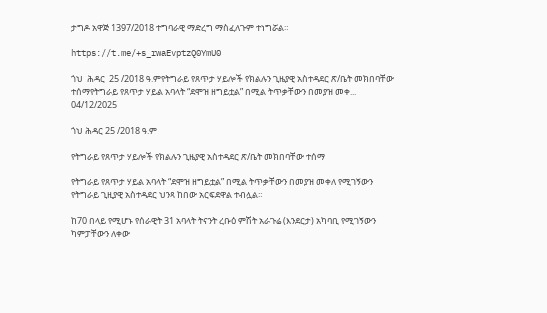ታግዶ አዋጅ 1397/2018 ተግባራዊ ማድረግ ማስፈለጉም ተነግሯል።

https://t.me/+s_rwaEvptzQ0YmU0

ጎህ  ሕዳር  25 /2018 ዓ.ምየትግራይ የጸጥታ ሃይሎች የክልሉን ጊዜያዊ አስተዳደር ጽ/ቤት መክበባቸው ተሰማየትግራይ የጸጥታ ሃይል አባላት “ደሞዝ ዘግይቷል” በሚል ትጥቃቸውን በመያዝ መቀ...
04/12/2025

ጎህ ሕዳር 25 /2018 ዓ.ም

የትግራይ የጸጥታ ሃይሎች የክልሉን ጊዜያዊ አስተዳደር ጽ/ቤት መክበባቸው ተሰማ

የትግራይ የጸጥታ ሃይል አባላት “ደሞዝ ዘግይቷል” በሚል ትጥቃቸውን በመያዝ መቀለ የሚገኝውን የትግራይ ጊዚያዊ አስተዳደር ህንጻ ከበው አርፍደዋል ተብሏል።

ከ70 በላይ የሚሆኑ የሰራዊት 31 አባላት ትናንት ረቡዕ ምሽት አራጉሬ (እንደርታ) አካባቢ የሚገኝውን ካምፓቸውን ለቀው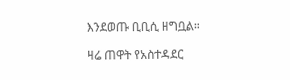እንደወጡ ቢቢሲ ዘግቧል።

ዛሬ ጠዋት የአስተዳደር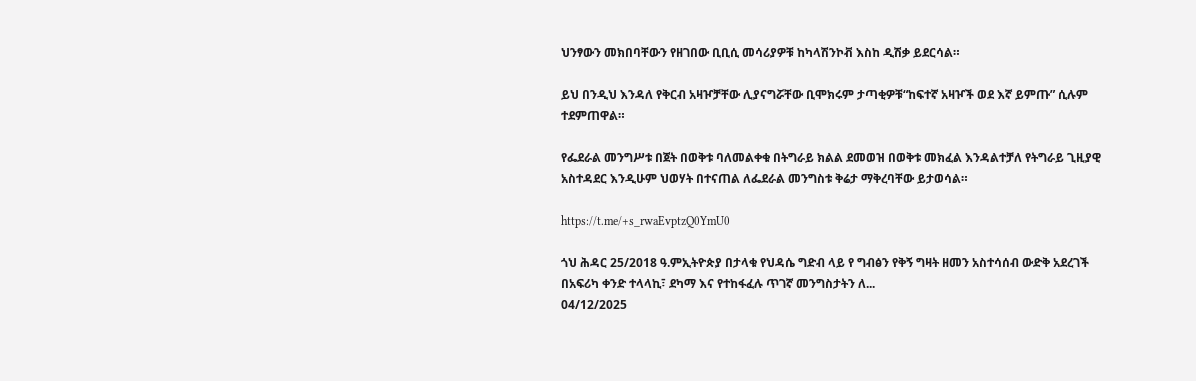ህንፃውን መክበባቸውን የዘገበው ቢቢሲ መሳሪያዎቹ ከካላሽንኮቭ እስከ ዲሽቃ ይደርሳል።

ይህ በንዲህ እንዳለ የቅርብ አዛዦቻቸው ሊያናግሯቸው ቢሞክሩም ታጣቂዎቹ“ከፍተኛ አዛዦች ወደ እኛ ይምጡ” ሲሉም ተደምጠዋል።

የፌደራል መንግሥቱ በጀት በወቅቱ ባለመልቀቁ በትግራይ ክልል ደመወዝ በወቅቱ መክፈል እንዳልተቻለ የትግራይ ጊዚያዊ አስተዳደር እንዲሁም ህወሃት በተናጠል ለፌደራል መንግስቱ ቅሬታ ማቅረባቸው ይታወሳል።

https://t.me/+s_rwaEvptzQ0YmU0

ጎህ ሕዳር 25/2018 ዓ.ምኢትዮጵያ በታላቁ የህዳሴ ግድብ ላይ የ ግብፅን የቅኝ ግዛት ዘመን አስተሳሰብ ውድቅ አደረገች በአፍሪካ ቀንድ ተላላኪ፣ ደካማ እና የተከፋፈሉ ጥገኛ መንግስታትን ለ...
04/12/2025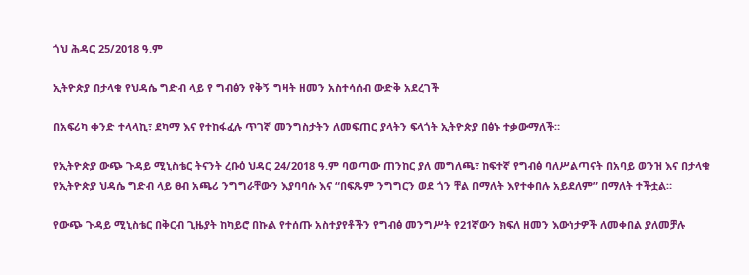ጎህ ሕዳር 25/2018 ዓ.ም

ኢትዮጵያ በታላቁ የህዳሴ ግድብ ላይ የ ግብፅን የቅኝ ግዛት ዘመን አስተሳሰብ ውድቅ አደረገች

በአፍሪካ ቀንድ ተላላኪ፣ ደካማ እና የተከፋፈሉ ጥገኛ መንግስታትን ለመፍጠር ያላትን ፍላጎት ኢትዮጵያ በፅኑ ተቃውማለች።

የኢትዮጵያ ውጭ ጉዳይ ሚኒስቴር ትናንት ረቡዕ ህዳር 24/2018 ዓ.ም ባወጣው ጠንከር ያለ መግለጫ፣ ከፍተኛ የግብፅ ባለሥልጣናት በአባይ ወንዝ እና በታላቁ የኢትዮጵያ ህዳሴ ግድብ ላይ ፀብ አጫሪ ንግግራቸውን እያባባሱ እና “በፍጹም ንግግርን ወደ ጎን ቸል በማለት እየተቀበሉ አይደለም” በማለት ተችቷል።

የውጭ ጉዳይ ሚኒስቴር በቅርብ ጊዜያት ከካይሮ በኩል የተሰጡ አስተያየቶችን የግብፅ መንግሥት የ21ኛውን ክፍለ ዘመን እውነታዎች ለመቀበል ያለመቻሉ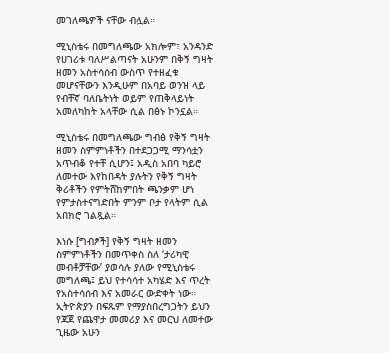መገለጫዎች ናቸው ብሏል።

ሚኒስቴሩ በመግለጫው አክሎም፣ አንዳንድ የሀገሪቱ ባለሥልጣናት አሁንም በቅኝ ግዛት ዘመን አስተሳሰብ ውስጥ የተዘፈቁ መሆናቸውን እንዲሁም በአባይ ወንዝ ላይ የብቸኛ ባለቤትነት ወይም የጠቅላይነት አመለካከት አላቸው ሲል በፅኑ ኮንኗል።

ሚኒስቴሩ በመግለጫው ግብፅ የቅኝ ግዛት ዘመን ስምምነቶችን በተደጋጋሚ ማንሳቷን አጥብቆ የተቸ ሲሆን፤ አዲስ አበባ ካይሮ ለመተው እየከበዳት ያሉትን የቅኝ ግዛት ቅሪቶችን የምትሸከምበት ጫንቃም ሆነ የምታስተናግድበት ምንም ቦታ የላትም ሲል አበክሮ ገልጿል።

እነሱ [ግብፆች] የቅኝ ግዛት ዘመን ስምምነቶችን በመጥቀስ ስለ ‘ታሪካዊ መብቶቻቸው’ ያወሳሉ ያለው የሚኒስቴሩ መግለጫ፤ ይህ የተሳሳተ አካሄድ እና ጥረት የአስተሳሰብ እና አመራር ውድቀት ነው። ኢትዮጵያን በፍጹም የማያስበረግጋትን ይህን የጃጀ የጨዋታ መመሪያ እና መርህ ለመተው ጊዜው አሁን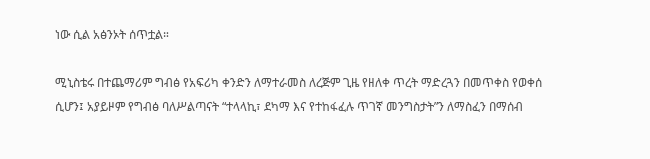ነው ሲል አፅንኦት ሰጥቷል።

ሚኒስቴሩ በተጨማሪም ግብፅ የአፍሪካ ቀንድን ለማተራመስ ለረጅም ጊዜ የዘለቀ ጥረት ማድረጓን በመጥቀስ የወቀሰ ሲሆን፤ አያይዞም የግብፅ ባለሥልጣናት “ተላላኪ፣ ደካማ እና የተከፋፈሉ ጥገኛ መንግስታት”ን ለማስፈን በማሰብ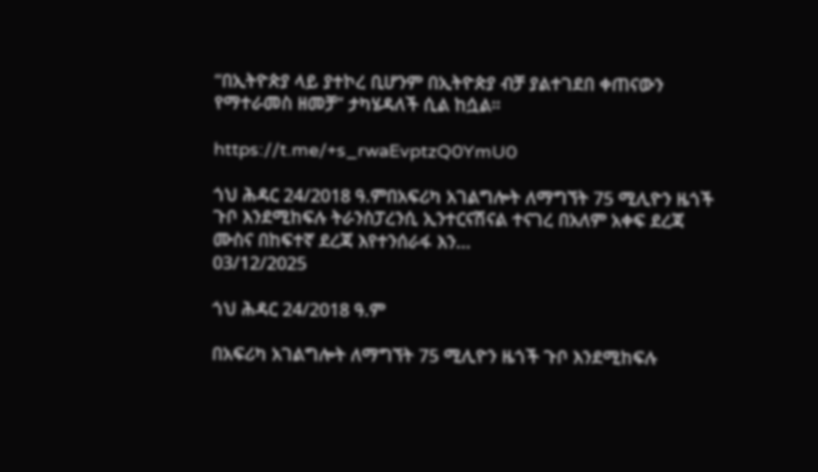“በኢትዮጵያ ላይ ያተኮረ ቢሆንም በኢትዮጵያ ብቻ ያልተገደበ ቀጠናውን የማተራመስ ዘመቻ” ታካሄዳለች ሲል ከሷል።

https://t.me/+s_rwaEvptzQ0YmU0

ጎህ ሕዳር 24/2018 ዓ.ምበአፍሪካ አገልግሎት ለማግኘት 75 ሚሊዮን ዜጎች ጉቦ እንደሚከፍሉ ትራንስፓረንሲ ኢንተርናሽናል ተናገረ በአለም አቀፍ ደረጃ ሙስና በከፍተኛ ደረጃ እየተንሰራፋ እን...
03/12/2025

ጎህ ሕዳር 24/2018 ዓ.ም

በአፍሪካ አገልግሎት ለማግኘት 75 ሚሊዮን ዜጎች ጉቦ እንደሚከፍሉ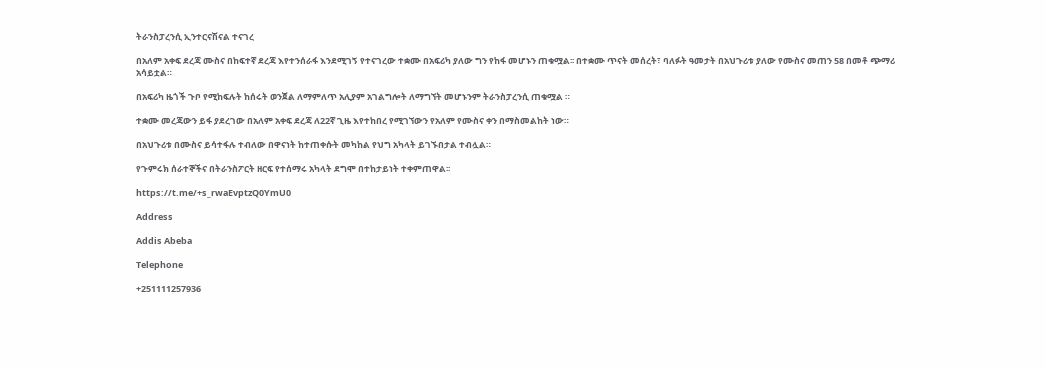ትራንስፓረንሲ ኢንተርናሽናል ተናገረ

በአለም አቀፍ ደረጃ ሙስና በከፍተኛ ደረጃ እየተንሰራፋ እንደሚገኝ የተናገረው ተቋሙ በአፍሪካ ያለው ግን የከፋ መሆኑን ጠቁሟል፡፡ በተቋሙ ጥናት መሰረት፣ ባለፉት ዓመታት በአህጉሪቱ ያለው የሙስና መጠን 58 በመቶ ጭማሪ አሳይቷል።

በአፍሪካ ዜጎች ጉቦ የሚከፍሉት ከሰሩት ወንጀል ለማምለጥ አሊያም አገልግሎት ለማግኘት መሆኑንም ትራንስፓረንሲ ጠቁሟል ።

ተቋሙ መረጃውን ይፋ ያደረገው በአለም አቀፍ ደረጃ ለ22ኛ ጊዜ እየተከበረ የሚገኘውን የአለም የሙስና ቀን በማስመልከት ነው።

በአህጉሪቱ በሙስና ይሳተፋሉ ተብለው በዋናነት ከተጠቀሱት መካከል የህግ አካላት ይገኙበታል ተብሏል።

የጉምሩክ ሰራተኞችና በትራንስፖርት ዘርፍ የተሰማሩ አካላት ደግሞ በተከታይነት ተቀምጠዋል፡፡

https://t.me/+s_rwaEvptzQ0YmU0

Address

Addis Abeba

Telephone

+251111257936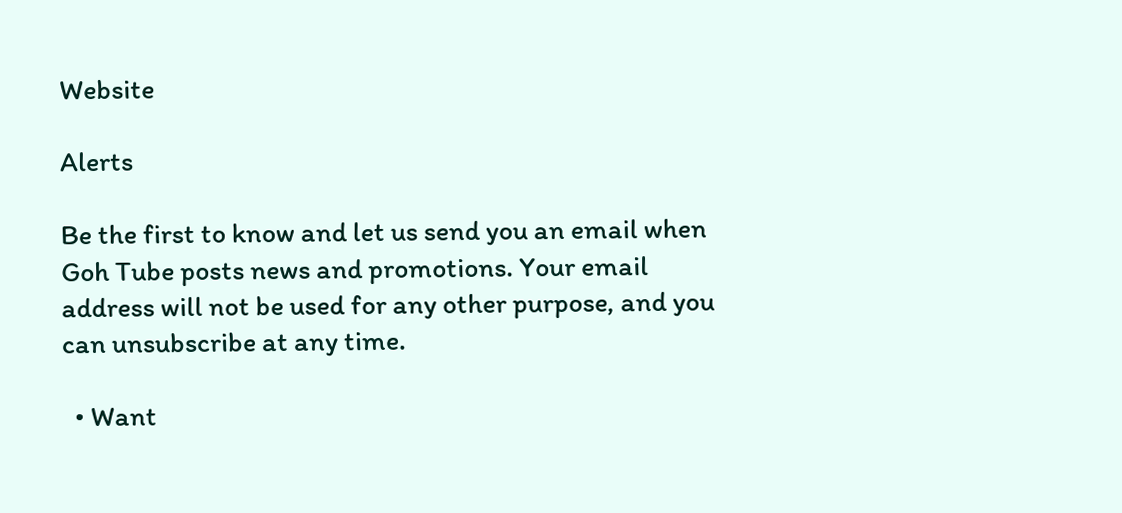Website

Alerts

Be the first to know and let us send you an email when Goh Tube posts news and promotions. Your email address will not be used for any other purpose, and you can unsubscribe at any time.

  • Want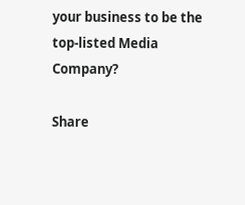your business to be the top-listed Media Company?

Share